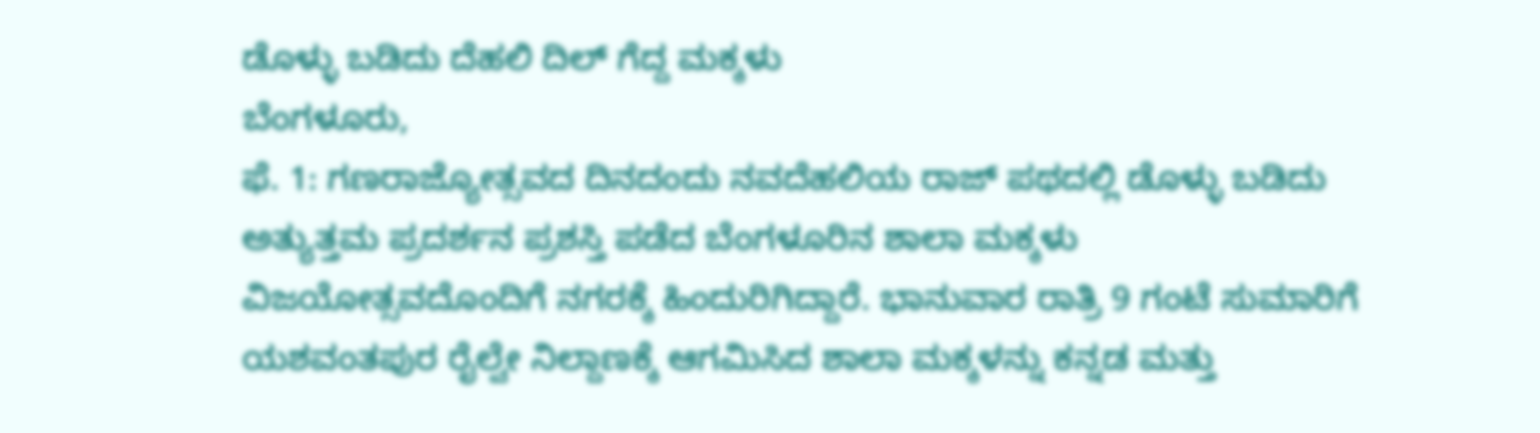ಡೊಳ್ಳು ಬಡಿದು ದೆಹಲಿ ದಿಲ್ ಗೆದ್ದ ಮಕ್ಕಳು
ಬೆಂಗಳೂರು,
ಫೆ. 1: ಗಣರಾಜ್ಯೋತ್ಸವದ ದಿನದಂದು ನವದೆಹಲಿಯ ರಾಜ್ ಪಥದಲ್ಲಿ ಡೊಳ್ಳು ಬಡಿದು ಅತ್ಯುತ್ತಮ ಪ್ರದರ್ಶನ ಪ್ರಶಸ್ತಿ ಪಡೆದ ಬೆಂಗಳೂರಿನ ಶಾಲಾ ಮಕ್ಕಳು ವಿಜಯೋತ್ಸವದೊಂದಿಗೆ ನಗರಕ್ಕೆ ಹಿಂದುರಿಗಿದ್ದಾರೆ. ಭಾನುವಾರ ರಾತ್ರಿ 9 ಗಂಟೆ ಸುಮಾರಿಗೆ ಯಶವಂತಪುರ ರೈಲ್ವೇ ನಿಲ್ದಾಣಕ್ಕೆ ಆಗಮಿಸಿದ ಶಾಲಾ ಮಕ್ಕಳನ್ನು ಕನ್ನಡ ಮತ್ತು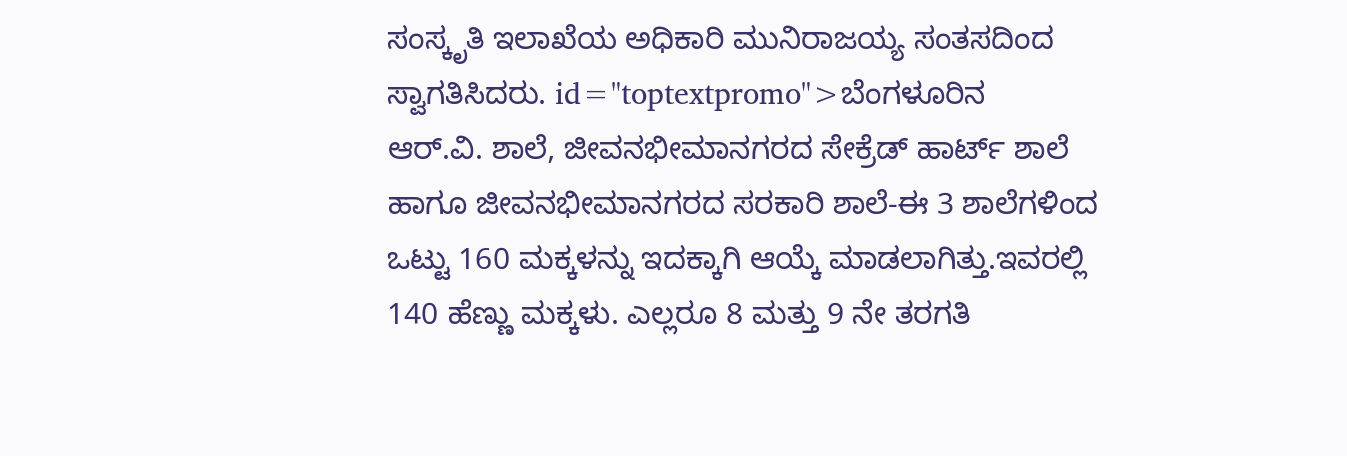ಸಂಸ್ಕೃತಿ ಇಲಾಖೆಯ ಅಧಿಕಾರಿ ಮುನಿರಾಜಯ್ಯ ಸಂತಸದಿಂದ ಸ್ವಾಗತಿಸಿದರು. id="toptextpromo">ಬೆಂಗಳೂರಿನ
ಆರ್.ವಿ. ಶಾಲೆ, ಜೀವನಭೀಮಾನಗರದ ಸೇಕ್ರೆಡ್ ಹಾರ್ಟ್ ಶಾಲೆ ಹಾಗೂ ಜೀವನಭೀಮಾನಗರದ ಸರಕಾರಿ ಶಾಲೆ-ಈ 3 ಶಾಲೆಗಳಿಂದ ಒಟ್ಟು 160 ಮಕ್ಕಳನ್ನು ಇದಕ್ಕಾಗಿ ಆಯ್ಕೆ ಮಾಡಲಾಗಿತ್ತು.ಇವರಲ್ಲಿ 140 ಹೆಣ್ಣು ಮಕ್ಕಳು. ಎಲ್ಲರೂ 8 ಮತ್ತು 9 ನೇ ತರಗತಿ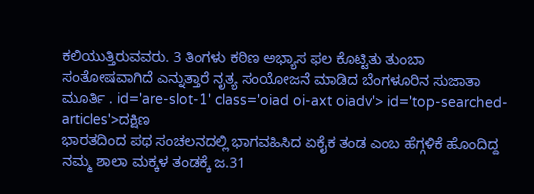ಕಲಿಯುತ್ತಿರುವವರು. 3 ತಿಂಗಳು ಕಠಿಣ ಅಭ್ಯಾಸ ಫಲ ಕೊಟ್ಟಿತು ತುಂಬಾ ಸಂತೋಷವಾಗಿದೆ ಎನ್ನುತ್ತಾರೆ ನೃತ್ಯ ಸಂಯೋಜನೆ ಮಾಡಿದ ಬೆಂಗಳೂರಿನ ಸುಜಾತಾ ಮೂರ್ತಿ . id='are-slot-1' class='oiad oi-axt oiadv'> id='top-searched-articles'>ದಕ್ಷಿಣ
ಭಾರತದಿಂದ ಪಥ ಸಂಚಲನದಲ್ಲಿ ಭಾಗವಹಿಸಿದ ಏಕೈಕ ತಂಡ ಎಂಬ ಹೆಗ್ಗಳಿಕೆ ಹೊಂದಿದ್ದ ನಮ್ಮ ಶಾಲಾ ಮಕ್ಕಳ ತಂಡಕ್ಕೆ ಜ.31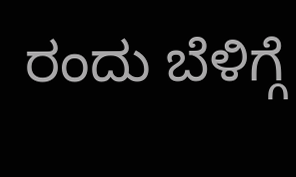ರಂದು ಬೆಳಿಗ್ಗೆ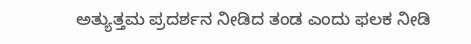ಅತ್ಯುತ್ತಮ ಪ್ರದರ್ಶನ ನೀಡಿದ ತಂಡ ಎಂದು ಫಲಕ ನೀಡಿ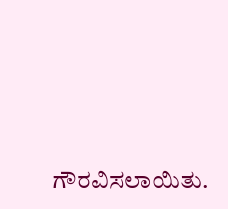ಗೌರವಿಸಲಾಯಿತು.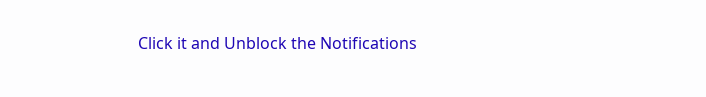Click it and Unblock the Notifications